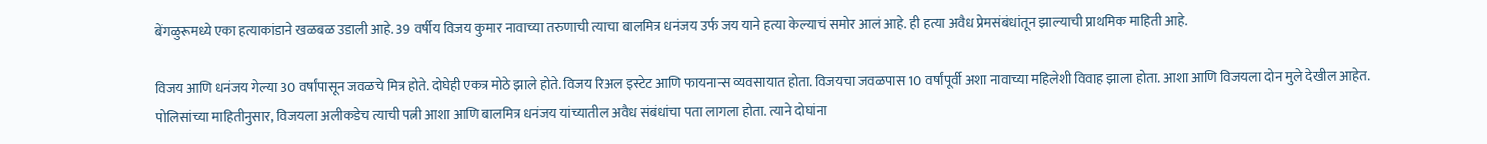बेंगळुरूमध्ये एका हत्याकांडाने खळबळ उडाली आहे. 39 वर्षीय विजय कुमार नावाच्या तरुणाची त्याचा बालमित्र धनंजय उर्फ जय याने हत्या केल्याचं समोर आलं आहे. ही हत्या अवैध प्रेमसंबंधांतून झाल्याची प्राथमिक माहिती आहे.

विजय आणि धनंजय गेल्या 30 वर्षांपासून जवळचे मित्र होते. दोघेही एकत्र मोठे झाले होते. विजय रिअल इस्टेट आणि फायनान्स व्यवसायात होता. विजयचा जवळपास 10 वर्षांपूर्वी अशा नावाच्या महिलेशी विवाह झाला होता. आशा आणि विजयला दोन मुले देखील आहेत.
पोलिसांच्या माहितीनुसार, विजयला अलीकडेच त्याची पत्नी आशा आणि बालमित्र धनंजय यांच्यातील अवैध संबंधांचा पता लागला होता. त्याने दोघांना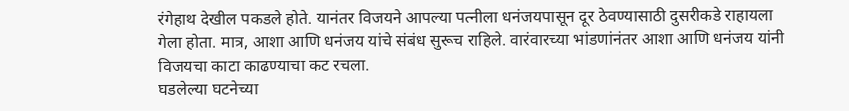रंगेहाथ देखील पकडले होते. यानंतर विजयने आपल्या पत्नीला धनंजयपासून दूर ठेवण्यासाठी दुसरीकडे राहायला गेला होता. मात्र, आशा आणि धनंजय यांचे संबंध सुरूच राहिले. वारंवारच्या भांडणांनंतर आशा आणि धनंजय यांनी विजयचा काटा काढण्याचा कट रचला.
घडलेल्या घटनेच्या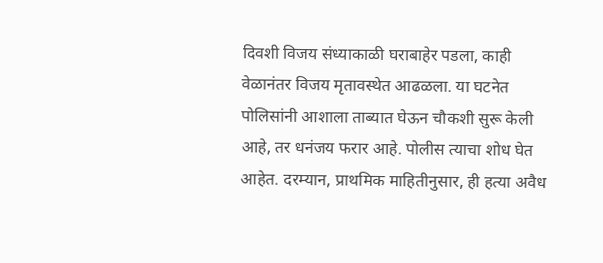दिवशी विजय संध्याकाळी घराबाहेर पडला, काही वेळानंतर विजय मृतावस्थेत आढळला. या घटनेत पोलिसांनी आशाला ताब्यात घेऊन चौकशी सुरू केली आहे, तर धनंजय फरार आहे. पोलीस त्याचा शोध घेत आहेत. दरम्यान, प्राथमिक माहितीनुसार, ही हत्या अवैध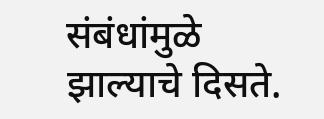संबंधांमुळे झाल्याचे दिसते.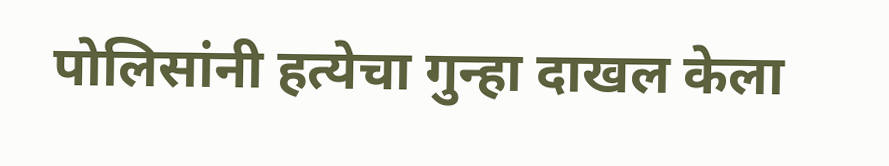पोलिसांनी हत्येचा गुन्हा दाखल केला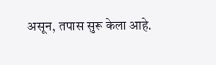असून, तपास सुरू केला आहे.